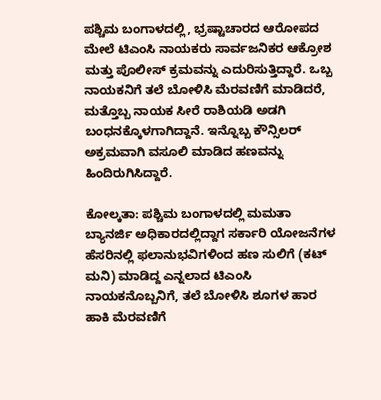ಪಶ್ಚಿಮ ಬಂಗಾಳದಲ್ಲಿ, ಭ್ರಷ್ಟಾಚಾರದ ಆರೋಪದ ಮೇಲೆ ಟಿಎಂಸಿ ನಾಯಕರು ಸಾರ್ವಜನಿಕರ ಆಕ್ರೋಶ ಮತ್ತು ಪೊಲೀಸ್ ಕ್ರಮವನ್ನು ಎದುರಿಸುತ್ತಿದ್ದಾರೆ. ಒಬ್ಬ ನಾಯಕನಿಗೆ ತಲೆ ಬೋಳಿಸಿ ಮೆರವಣಿಗೆ ಮಾಡಿದರೆ, ಮತ್ತೊಬ್ಬ ನಾಯಕ ಸೀರೆ ರಾಶಿಯಡಿ ಅಡಗಿ ಬಂಧನಕ್ಕೊಳಗಾಗಿದ್ದಾನೆ. ಇನ್ನೊಬ್ಬ ಕೌನ್ಸಿಲರ್ ಅಕ್ರಮವಾಗಿ ವಸೂಲಿ ಮಾಡಿದ ಹಣವನ್ನು ಹಿಂದಿರುಗಿಸಿದ್ದಾರೆ.

ಕೋಲ್ಕತಾ: ಪಶ್ಚಿಮ ಬಂಗಾಳದಲ್ಲಿ ಮಮತಾ ಬ್ಯಾನರ್ಜಿ ಅಧಿಕಾರದಲ್ಲಿದ್ದಾಗ ಸರ್ಕಾರಿ ಯೋಜನೆಗಳ ಹೆಸರಿನಲ್ಲಿ ಫಲಾನುಭವಿಗಳಿಂದ ಹಣ ಸುಲಿಗೆ (ಕಟ್‌ ಮನಿ) ಮಾಡಿದ್ದ ಎನ್ನಲಾದ ಟಿಎಂಸಿ ನಾಯಕನೊಬ್ಬನಿಗೆ, ತಲೆ ಬೋಳಿಸಿ ಶೂಗಳ ಹಾರ ಹಾಕಿ ಮೆರವಣಿಗೆ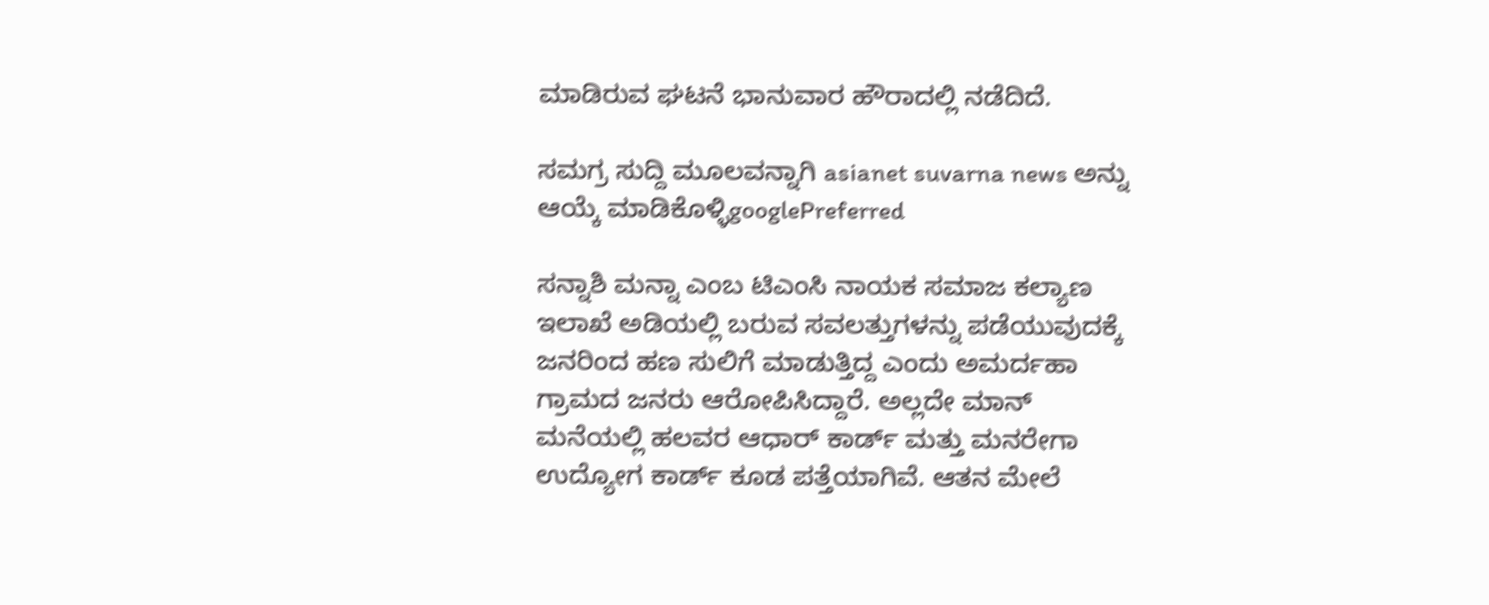ಮಾಡಿರುವ ಘಟನೆ ಭಾನುವಾರ ಹೌರಾದಲ್ಲಿ ನಡೆದಿದೆ.

ಸಮಗ್ರ ಸುದ್ದಿ ಮೂಲವನ್ನಾಗಿ asianet suvarna news ಅನ್ನು ಆಯ್ಕೆ ಮಾಡಿಕೊಳ್ಳಿgooglePreferred

ಸನ್ನಾಶಿ ಮನ್ನಾ ಎಂಬ ಟಿಎಂಸಿ ನಾಯಕ ಸಮಾಜ ಕಲ್ಯಾಣ ಇಲಾಖೆ ಅಡಿಯಲ್ಲಿ ಬರುವ ಸವಲತ್ತುಗಳನ್ನು ಪಡೆಯುವುದಕ್ಕೆ ಜನರಿಂದ ಹಣ ಸುಲಿಗೆ ಮಾಡುತ್ತಿದ್ದ ಎಂದು ಅಮರ್ದಹಾ ಗ್ರಾಮದ ಜನರು ಆರೋಪಿಸಿದ್ದಾರೆ. ಅಲ್ಲದೇ ಮಾನ್ ಮನೆಯಲ್ಲಿ ಹಲವರ ಆಧಾರ್‌ ಕಾರ್ಡ್‌ ಮತ್ತು ಮನರೇಗಾ ಉದ್ಯೋಗ ಕಾರ್ಡ್‌ ಕೂಡ ಪತ್ತೆಯಾಗಿವೆ. ಆತನ ಮೇಲೆ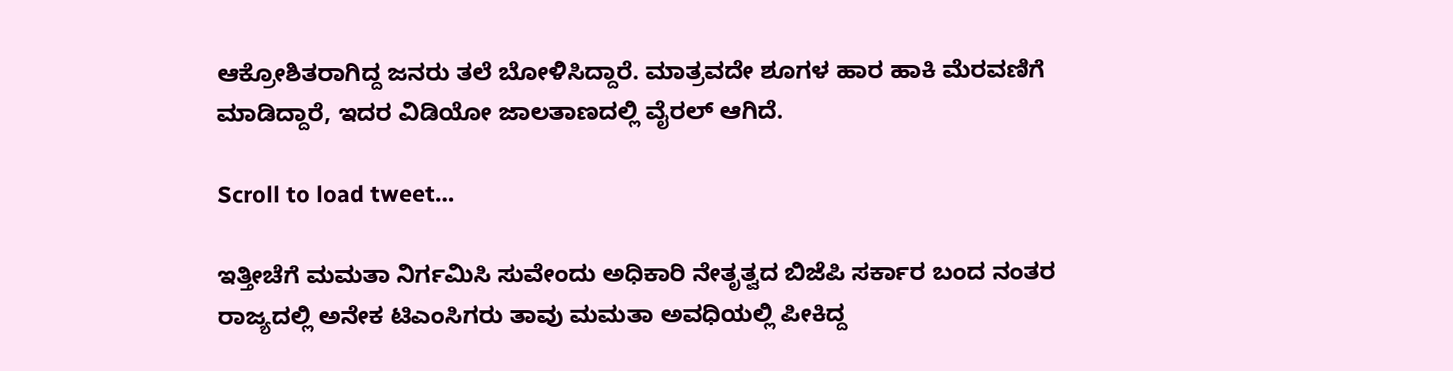ಆಕ್ರೋಶಿತರಾಗಿದ್ದ ಜನರು ತಲೆ ಬೋಳಿಸಿದ್ದಾರೆ. ಮಾತ್ರವದೇ ಶೂಗಳ ಹಾರ ಹಾಕಿ ಮೆರವಣಿಗೆ ಮಾಡಿದ್ದಾರೆ, ಇದರ ವಿಡಿಯೋ ಜಾಲತಾಣದಲ್ಲಿ ವೈರಲ್‌ ಆಗಿದೆ.

Scroll to load tweet…

ಇತ್ತೀಚೆಗೆ ಮಮತಾ ನಿರ್ಗಮಿಸಿ ಸುವೇಂದು ಅಧಿಕಾರಿ ನೇತೃತ್ವದ ಬಿಜೆಪಿ ಸರ್ಕಾರ ಬಂದ ನಂತರ ರಾಜ್ಯದಲ್ಲಿ ಅನೇಕ ಟಿಎಂಸಿಗರು ತಾವು ಮಮತಾ ಅವಧಿಯಲ್ಲಿ ಪೀಕಿದ್ದ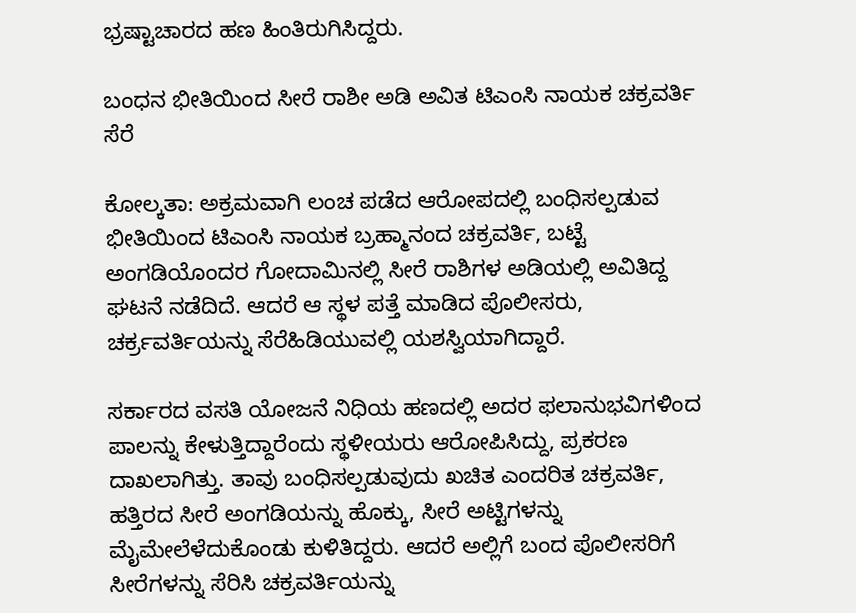ಭ್ರಷ್ಟಾಚಾರದ ಹಣ ಹಿಂತಿರುಗಿಸಿದ್ದರು.

ಬಂಧನ ಭೀತಿಯಿಂದ ಸೀರೆ ರಾಶೀ ಅಡಿ ಅವಿತ ಟಿಎಂಸಿ ನಾಯಕ ಚಕ್ರವರ್ತಿ ಸೆರೆ

ಕೋಲ್ಕತಾ: ಅಕ್ರಮವಾಗಿ ಲಂಚ ಪಡೆದ ಆರೋಪದಲ್ಲಿ ಬಂಧಿಸಲ್ಪಡುವ ಭೀತಿಯಿಂದ ಟಿಎಂಸಿ ನಾಯಕ ಬ್ರಹ್ಮಾನಂದ ಚಕ್ರವರ್ತಿ, ಬಟ್ಟೆ ಅಂಗಡಿಯೊಂದರ ಗೋದಾಮಿನಲ್ಲಿ ಸೀರೆ ರಾಶಿಗಳ ಅಡಿಯಲ್ಲಿ ಅವಿತಿದ್ದ ಘಟನೆ ನಡೆದಿದೆ. ಆದರೆ ಆ ಸ್ಥಳ ಪತ್ತೆ ಮಾಡಿದ ಪೊಲೀಸರು, ಚರ್ಕ್ರವರ್ತಿಯನ್ನು ಸೆರೆಹಿಡಿಯುವಲ್ಲಿ ಯಶಸ್ವಿಯಾಗಿದ್ದಾರೆ.

ಸರ್ಕಾರದ ವಸತಿ ಯೋಜನೆ ನಿಧಿಯ ಹಣದಲ್ಲಿ ಅದರ ಫಲಾನುಭವಿಗಳಿಂದ ಪಾಲನ್ನು ಕೇಳುತ್ತಿದ್ದಾರೆಂದು ಸ್ಥಳೀಯರು ಆರೋಪಿಸಿದ್ದು, ಪ್ರಕರಣ ದಾಖಲಾಗಿತ್ತು. ತಾವು ಬಂಧಿಸಲ್ಪಡುವುದು ಖಚಿತ ಎಂದರಿತ ಚಕ್ರವರ್ತಿ, ಹತ್ತಿರದ ಸೀರೆ ಅಂಗಡಿಯನ್ನು ಹೊಕ್ಕು, ಸೀರೆ ಅಟ್ಟಿಗಳನ್ನು ಮೈಮೇಲೆಳೆದುಕೊಂಡು ಕುಳಿತಿದ್ದರು. ಆದರೆ ಅಲ್ಲಿಗೆ ಬಂದ ಪೊಲೀಸರಿಗೆ ಸೀರೆಗಳನ್ನು ಸೆರಿಸಿ ಚಕ್ರವರ್ತಿಯನ್ನು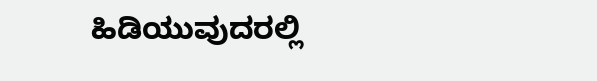ಹಿಡಿಯುವುದರಲ್ಲಿ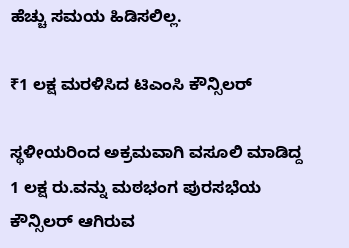ಹೆಚ್ಚು ಸಮಯ ಹಿಡಿಸಲಿಲ್ಲ.

₹1 ಲಕ್ಷ ಮರಳಿಸಿದ ಟಿಎಂಸಿ ಕೌನ್ಸಿಲರ್‌

ಸ್ಥಳೀಯರಿಂದ ಅಕ್ರಮವಾಗಿ ವಸೂಲಿ ಮಾಡಿದ್ದ 1 ಲಕ್ಷ ರು.ವನ್ನು ಮಠಭಂಗ ಪುರಸಭೆಯ ಕೌನ್ಸಿಲರ್‌ ಆಗಿರುವ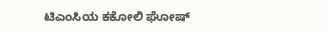ಟಿಎಂಸಿಯ ಕಕೋಲಿ ಘೋಷ್‌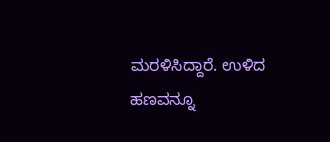ಮರಳಿಸಿದ್ದಾರೆ. ಉಳಿದ ಹಣವನ್ನೂ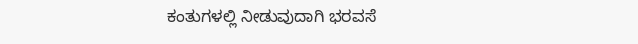ಕಂತುಗಳಲ್ಲಿ ನೀಡುವುದಾಗಿ ಭರವಸೆ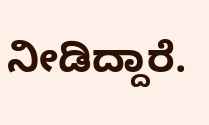ನೀಡಿದ್ದಾರೆ.